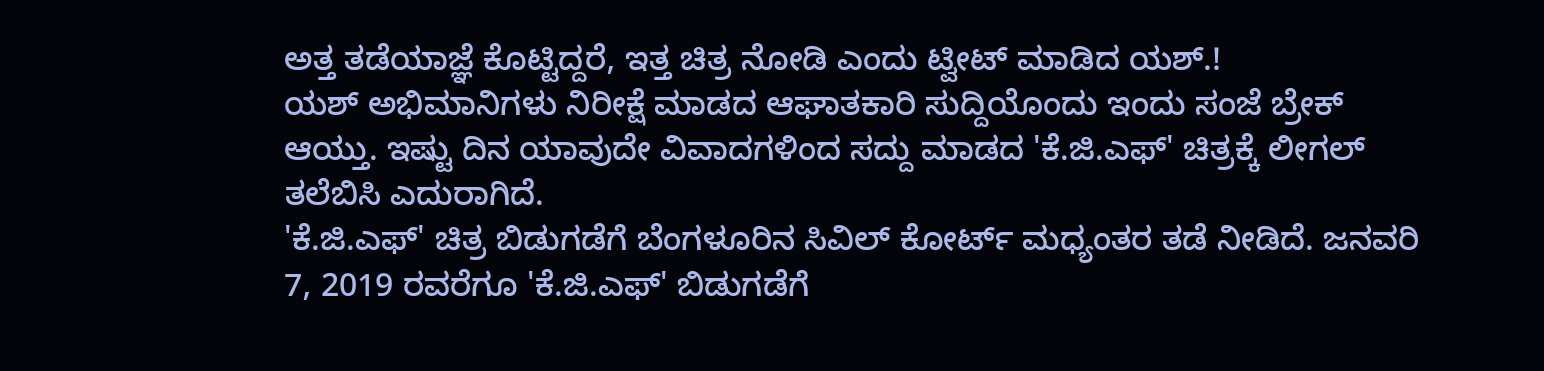ಅತ್ತ ತಡೆಯಾಜ್ಞೆ ಕೊಟ್ಟಿದ್ದರೆ, ಇತ್ತ ಚಿತ್ರ ನೋಡಿ ಎಂದು ಟ್ವೀಟ್ ಮಾಡಿದ ಯಶ್.!
ಯಶ್ ಅಭಿಮಾನಿಗಳು ನಿರೀಕ್ಷೆ ಮಾಡದ ಆಘಾತಕಾರಿ ಸುದ್ದಿಯೊಂದು ಇಂದು ಸಂಜೆ ಬ್ರೇಕ್ ಆಯ್ತು. ಇಷ್ಟು ದಿನ ಯಾವುದೇ ವಿವಾದಗಳಿಂದ ಸದ್ದು ಮಾಡದ 'ಕೆ.ಜಿ.ಎಫ್' ಚಿತ್ರಕ್ಕೆ ಲೀಗಲ್ ತಲೆಬಿಸಿ ಎದುರಾಗಿದೆ.
'ಕೆ.ಜಿ.ಎಫ್' ಚಿತ್ರ ಬಿಡುಗಡೆಗೆ ಬೆಂಗಳೂರಿನ ಸಿವಿಲ್ ಕೋರ್ಟ್ ಮಧ್ಯಂತರ ತಡೆ ನೀಡಿದೆ. ಜನವರಿ 7, 2019 ರವರೆಗೂ 'ಕೆ.ಜಿ.ಎಫ್' ಬಿಡುಗಡೆಗೆ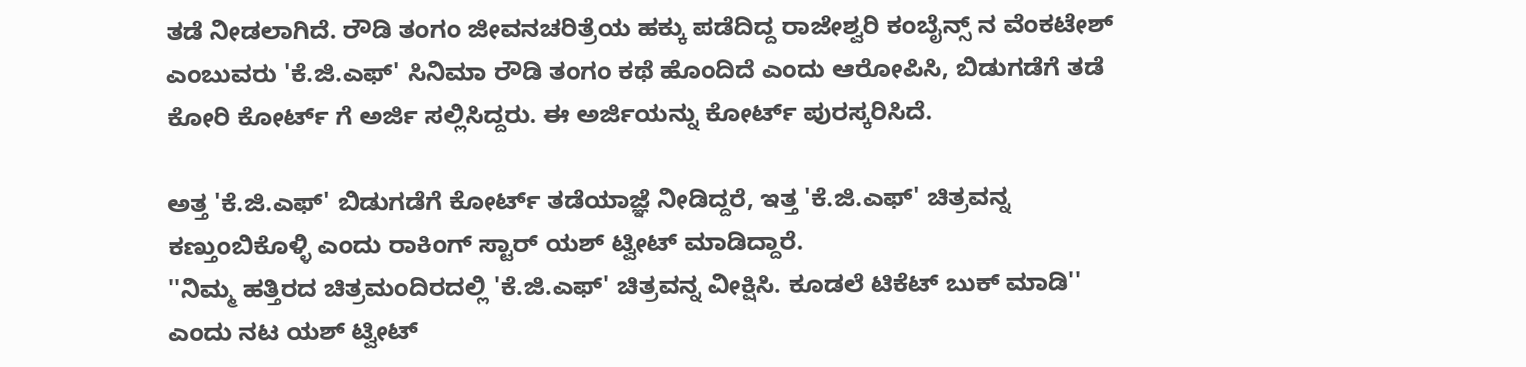ತಡೆ ನೀಡಲಾಗಿದೆ. ರೌಡಿ ತಂಗಂ ಜೀವನಚರಿತ್ರೆಯ ಹಕ್ಕು ಪಡೆದಿದ್ದ ರಾಜೇಶ್ವರಿ ಕಂಬೈನ್ಸ್ ನ ವೆಂಕಟೇಶ್ ಎಂಬುವರು 'ಕೆ.ಜಿ.ಎಫ್' ಸಿನಿಮಾ ರೌಡಿ ತಂಗಂ ಕಥೆ ಹೊಂದಿದೆ ಎಂದು ಆರೋಪಿಸಿ, ಬಿಡುಗಡೆಗೆ ತಡೆ ಕೋರಿ ಕೋರ್ಟ್ ಗೆ ಅರ್ಜಿ ಸಲ್ಲಿಸಿದ್ದರು. ಈ ಅರ್ಜಿಯನ್ನು ಕೋರ್ಟ್ ಪುರಸ್ಕರಿಸಿದೆ.

ಅತ್ತ 'ಕೆ.ಜಿ.ಎಫ್' ಬಿಡುಗಡೆಗೆ ಕೋರ್ಟ್ ತಡೆಯಾಜ್ಞೆ ನೀಡಿದ್ದರೆ, ಇತ್ತ 'ಕೆ.ಜಿ.ಎಫ್' ಚಿತ್ರವನ್ನ ಕಣ್ತುಂಬಿಕೊಳ್ಳಿ ಎಂದು ರಾಕಿಂಗ್ ಸ್ಟಾರ್ ಯಶ್ ಟ್ವೀಟ್ ಮಾಡಿದ್ದಾರೆ.
''ನಿಮ್ಮ ಹತ್ತಿರದ ಚಿತ್ರಮಂದಿರದಲ್ಲಿ 'ಕೆ.ಜಿ.ಎಫ್' ಚಿತ್ರವನ್ನ ವೀಕ್ಷಿಸಿ. ಕೂಡಲೆ ಟಿಕೆಟ್ ಬುಕ್ ಮಾಡಿ'' ಎಂದು ನಟ ಯಶ್ ಟ್ವೀಟ್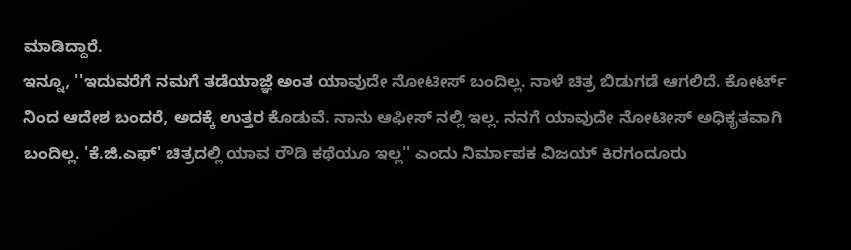ಮಾಡಿದ್ದಾರೆ.
ಇನ್ನೂ, ''ಇದುವರೆಗೆ ನಮಗೆ ತಡೆಯಾಜ್ಞೆ ಅಂತ ಯಾವುದೇ ನೋಟೀಸ್ ಬಂದಿಲ್ಲ. ನಾಳೆ ಚಿತ್ರ ಬಿಡುಗಡೆ ಆಗಲಿದೆ. ಕೋರ್ಟ್ ನಿಂದ ಆದೇಶ ಬಂದರೆ, ಅದಕ್ಕೆ ಉತ್ತರ ಕೊಡುವೆ. ನಾನು ಆಫೀಸ್ ನಲ್ಲಿ ಇಲ್ಲ. ನನಗೆ ಯಾವುದೇ ನೋಟೀಸ್ ಅಧಿಕೃತವಾಗಿ ಬಂದಿಲ್ಲ. 'ಕೆ.ಜಿ.ಎಫ್' ಚಿತ್ರದಲ್ಲಿ ಯಾವ ರೌಡಿ ಕಥೆಯೂ ಇಲ್ಲ'' ಎಂದು ನಿರ್ಮಾಪಕ ವಿಜಯ್ ಕಿರಗಂದೂರು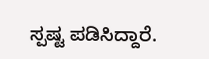ಸ್ಪಷ್ಟ ಪಡಿಸಿದ್ದಾರೆ.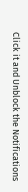Click it and Unblock the Notifications